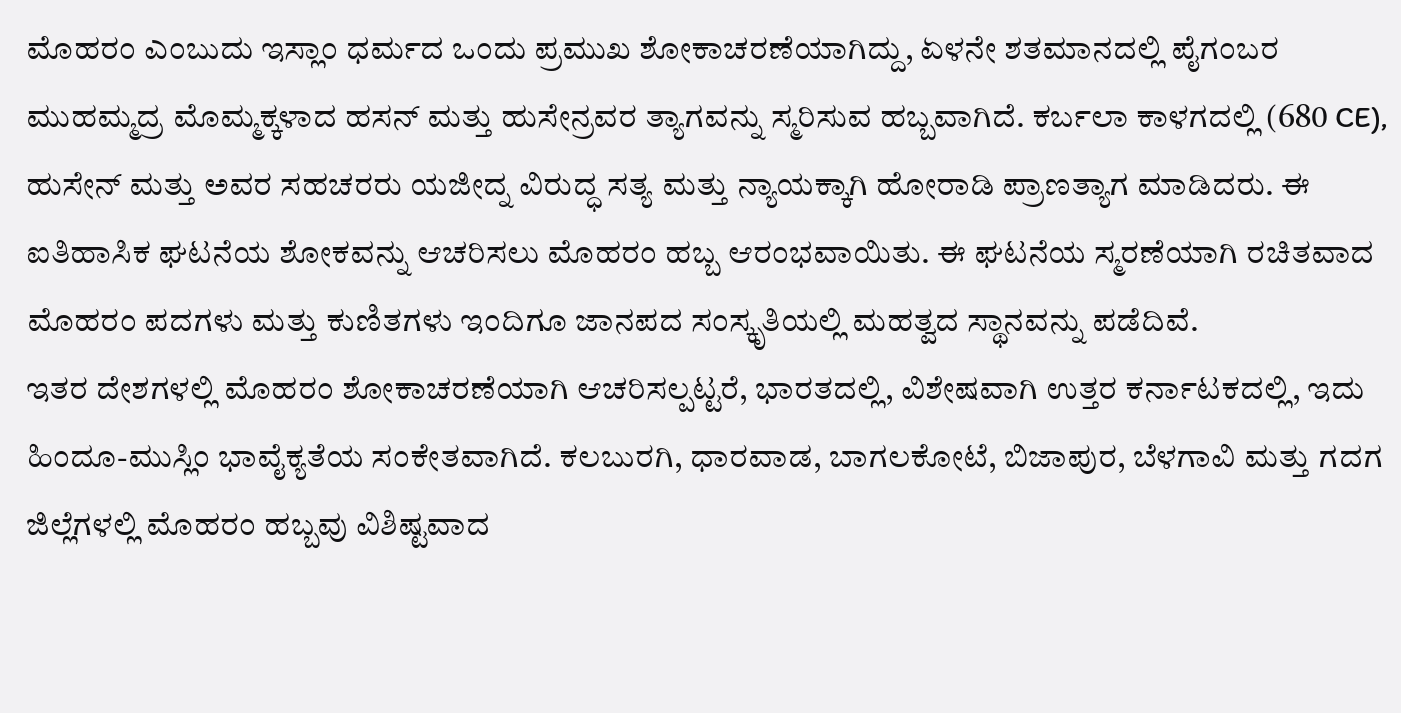ಮೊಹರಂ ಎಂಬುದು ಇಸ್ಲಾಂ ಧರ್ಮದ ಒಂದು ಪ್ರಮುಖ ಶೋಕಾಚರಣೆಯಾಗಿದ್ದು, ಏಳನೇ ಶತಮಾನದಲ್ಲಿ ಪೈಗಂಬರ ಮುಹಮ್ಮದ್ರ ಮೊಮ್ಮಕ್ಕಳಾದ ಹಸನ್ ಮತ್ತು ಹುಸೇನ್ರವರ ತ್ಯಾಗವನ್ನು ಸ್ಮರಿಸುವ ಹಬ್ಬವಾಗಿದೆ. ಕರ್ಬಲಾ ಕಾಳಗದಲ್ಲಿ (680 CE), ಹುಸೇನ್ ಮತ್ತು ಅವರ ಸಹಚರರು ಯಜೀದ್ನ ವಿರುದ್ಧ ಸತ್ಯ ಮತ್ತು ನ್ಯಾಯಕ್ಕಾಗಿ ಹೋರಾಡಿ ಪ್ರಾಣತ್ಯಾಗ ಮಾಡಿದರು. ಈ ಐತಿಹಾಸಿಕ ಘಟನೆಯ ಶೋಕವನ್ನು ಆಚರಿಸಲು ಮೊಹರಂ ಹಬ್ಬ ಆರಂಭವಾಯಿತು. ಈ ಘಟನೆಯ ಸ್ಮರಣೆಯಾಗಿ ರಚಿತವಾದ ಮೊಹರಂ ಪದಗಳು ಮತ್ತು ಕುಣಿತಗಳು ಇಂದಿಗೂ ಜಾನಪದ ಸಂಸ್ಕೃತಿಯಲ್ಲಿ ಮಹತ್ವದ ಸ್ಥಾನವನ್ನು ಪಡೆದಿವೆ.
ಇತರ ದೇಶಗಳಲ್ಲಿ ಮೊಹರಂ ಶೋಕಾಚರಣೆಯಾಗಿ ಆಚರಿಸಲ್ಪಟ್ಟರೆ, ಭಾರತದಲ್ಲಿ, ವಿಶೇಷವಾಗಿ ಉತ್ತರ ಕರ್ನಾಟಕದಲ್ಲಿ, ಇದು ಹಿಂದೂ-ಮುಸ್ಲಿಂ ಭಾವೈಕ್ಯತೆಯ ಸಂಕೇತವಾಗಿದೆ. ಕಲಬುರಗಿ, ಧಾರವಾಡ, ಬಾಗಲಕೋಟೆ, ಬಿಜಾಪುರ, ಬೆಳಗಾವಿ ಮತ್ತು ಗದಗ ಜಿಲ್ಲೆಗಳಲ್ಲಿ ಮೊಹರಂ ಹಬ್ಬವು ವಿಶಿಷ್ಟವಾದ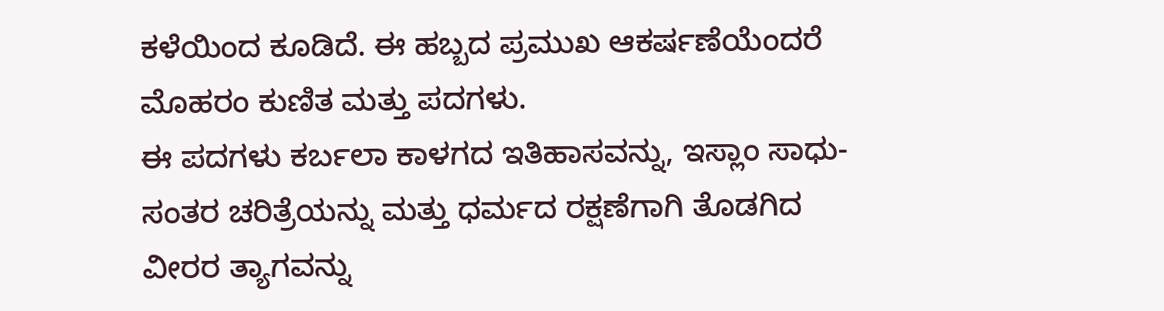ಕಳೆಯಿಂದ ಕೂಡಿದೆ. ಈ ಹಬ್ಬದ ಪ್ರಮುಖ ಆಕರ್ಷಣೆಯೆಂದರೆ ಮೊಹರಂ ಕುಣಿತ ಮತ್ತು ಪದಗಳು.
ಈ ಪದಗಳು ಕರ್ಬಲಾ ಕಾಳಗದ ಇತಿಹಾಸವನ್ನು, ಇಸ್ಲಾಂ ಸಾಧು-ಸಂತರ ಚರಿತ್ರೆಯನ್ನು ಮತ್ತು ಧರ್ಮದ ರಕ್ಷಣೆಗಾಗಿ ತೊಡಗಿದ ವೀರರ ತ್ಯಾಗವನ್ನು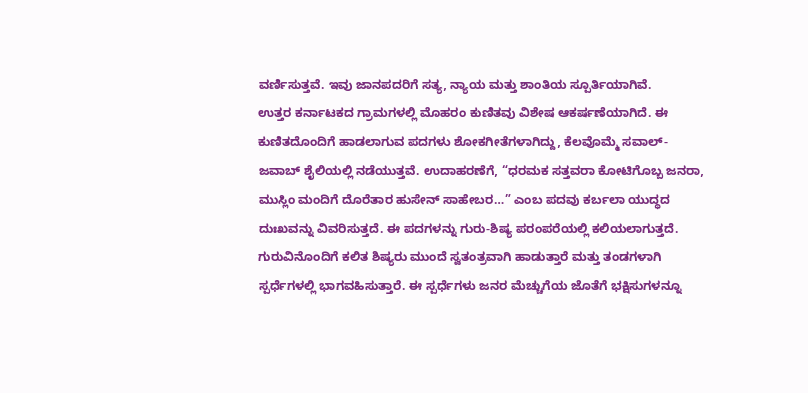ವರ್ಣಿಸುತ್ತವೆ. ಇವು ಜಾನಪದರಿಗೆ ಸತ್ಯ, ನ್ಯಾಯ ಮತ್ತು ಶಾಂತಿಯ ಸ್ಪೂರ್ತಿಯಾಗಿವೆ.
ಉತ್ತರ ಕರ್ನಾಟಕದ ಗ್ರಾಮಗಳಲ್ಲಿ ಮೊಹರಂ ಕುಣಿತವು ವಿಶೇಷ ಆಕರ್ಷಣೆಯಾಗಿದೆ. ಈ ಕುಣಿತದೊಂದಿಗೆ ಹಾಡಲಾಗುವ ಪದಗಳು ಶೋಕಗೀತೆಗಳಾಗಿದ್ದು, ಕೆಲವೊಮ್ಮೆ ಸವಾಲ್-ಜವಾಬ್ ಶೈಲಿಯಲ್ಲಿ ನಡೆಯುತ್ತವೆ. ಉದಾಹರಣೆಗೆ, “ಧರಮಕ ಸತ್ತವರಾ ಕೋಟಿಗೊಬ್ಬ ಜನರಾ, ಮುಸ್ಲಿಂ ಮಂದಿಗೆ ದೊರೆತಾರ ಹುಸೇನ್ ಸಾಹೇಬರ…” ಎಂಬ ಪದವು ಕರ್ಬಲಾ ಯುದ್ಧದ ದುಃಖವನ್ನು ವಿವರಿಸುತ್ತದೆ. ಈ ಪದಗಳನ್ನು ಗುರು-ಶಿಷ್ಯ ಪರಂಪರೆಯಲ್ಲಿ ಕಲಿಯಲಾಗುತ್ತದೆ. ಗುರುವಿನೊಂದಿಗೆ ಕಲಿತ ಶಿಷ್ಯರು ಮುಂದೆ ಸ್ವತಂತ್ರವಾಗಿ ಹಾಡುತ್ತಾರೆ ಮತ್ತು ತಂಡಗಳಾಗಿ ಸ್ಪರ್ಧೆಗಳಲ್ಲಿ ಭಾಗವಹಿಸುತ್ತಾರೆ. ಈ ಸ್ಪರ್ಧೆಗಳು ಜನರ ಮೆಚ್ಚುಗೆಯ ಜೊತೆಗೆ ಭಕ್ಷಿಸುಗಳನ್ನೂ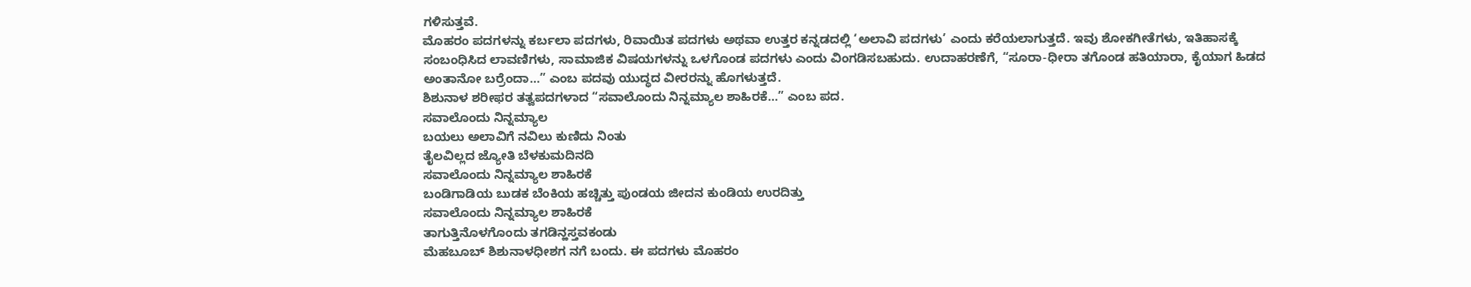ಗಳಿಸುತ್ತವೆ.
ಮೊಹರಂ ಪದಗಳನ್ನು ಕರ್ಬಲಾ ಪದಗಳು, ರಿವಾಯಿತ ಪದಗಳು ಅಥವಾ ಉತ್ತರ ಕನ್ನಡದಲ್ಲಿ ‘ಅಲಾವಿ ಪದಗಳು’ ಎಂದು ಕರೆಯಲಾಗುತ್ತದೆ. ಇವು ಶೋಕಗೀತೆಗಳು, ಇತಿಹಾಸಕ್ಕೆ ಸಂಬಂಧಿಸಿದ ಲಾವಣಿಗಳು, ಸಾಮಾಜಿಕ ವಿಷಯಗಳನ್ನು ಒಳಗೊಂಡ ಪದಗಳು ಎಂದು ವಿಂಗಡಿಸಬಹುದು. ಉದಾಹರಣೆಗೆ, “ಸೂರಾ-ಧೀರಾ ತಗೊಂಡ ಹತಿಯಾರಾ, ಕೈಯಾಗ ಹಿಡದ ಅಂತಾನೋ ಬರ್ರೆಂದಾ…” ಎಂಬ ಪದವು ಯುದ್ಧದ ವೀರರನ್ನು ಹೊಗಳುತ್ತದೆ.
ಶಿಶುನಾಳ ಶರೀಫರ ತತ್ವಪದಗಳಾದ “ಸವಾಲೊಂದು ನಿನ್ನಮ್ಯಾಲ ಶಾಹಿರಕೆ…” ಎಂಬ ಪದ.
ಸವಾಲೊಂದು ನಿನ್ನಮ್ಯಾಲ
ಬಯಲು ಅಲಾವಿಗೆ ನವಿಲು ಕುಣಿದು ನಿಂತು
ತೈಲವಿಲ್ಲದ ಜ್ಯೋತಿ ಬೆಳಕುಮದಿನದಿ
ಸವಾಲೊಂದು ನಿನ್ನಮ್ಯಾಲ ಶಾಹಿರಕೆ
ಬಂಡಿಗಾಡಿಯ ಬುಡಕ ಬೆಂಕಿಯ ಹಚ್ಚಿತ್ತು ಪುಂಡಯ ಜೀದನ ಕುಂಡಿಯ ಉರದಿತ್ತು
ಸವಾಲೊಂದು ನಿನ್ನಮ್ಯಾಲ ಶಾಹಿರಕೆ
ತಾಗುತ್ತಿನೊಳಗೊಂದು ತಗಡಿನ್ಹಸ್ತವಕಂಡು
ಮೆಹಬೂಬ್ ಶಿಶುನಾಳಧೀಶಗ ನಗೆ ಬಂದು. ಈ ಪದಗಳು ಮೊಹರಂ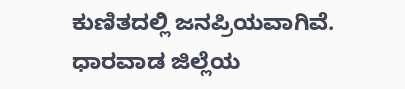ಕುಣಿತದಲ್ಲಿ ಜನಪ್ರಿಯವಾಗಿವೆ.
ಧಾರವಾಡ ಜಿಲ್ಲೆಯ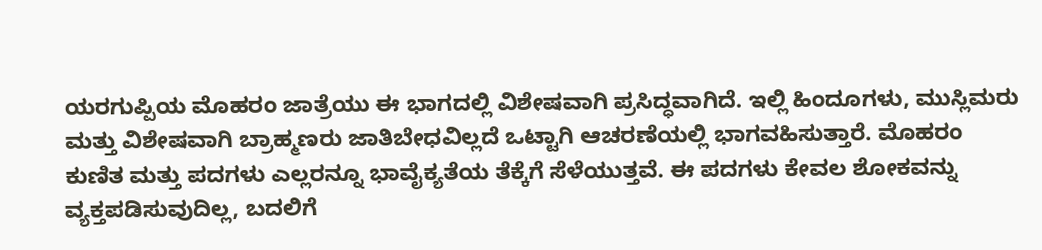ಯರಗುಪ್ಪಿಯ ಮೊಹರಂ ಜಾತ್ರೆಯು ಈ ಭಾಗದಲ್ಲಿ ವಿಶೇಷವಾಗಿ ಪ್ರಸಿದ್ಧವಾಗಿದೆ. ಇಲ್ಲಿ ಹಿಂದೂಗಳು, ಮುಸ್ಲಿಮರು ಮತ್ತು ವಿಶೇಷವಾಗಿ ಬ್ರಾಹ್ಮಣರು ಜಾತಿಬೇಧವಿಲ್ಲದೆ ಒಟ್ಟಾಗಿ ಆಚರಣೆಯಲ್ಲಿ ಭಾಗವಹಿಸುತ್ತಾರೆ. ಮೊಹರಂ ಕುಣಿತ ಮತ್ತು ಪದಗಳು ಎಲ್ಲರನ್ನೂ ಭಾವೈಕ್ಯತೆಯ ತೆಕ್ಕೆಗೆ ಸೆಳೆಯುತ್ತವೆ. ಈ ಪದಗಳು ಕೇವಲ ಶೋಕವನ್ನು ವ್ಯಕ್ತಪಡಿಸುವುದಿಲ್ಲ, ಬದಲಿಗೆ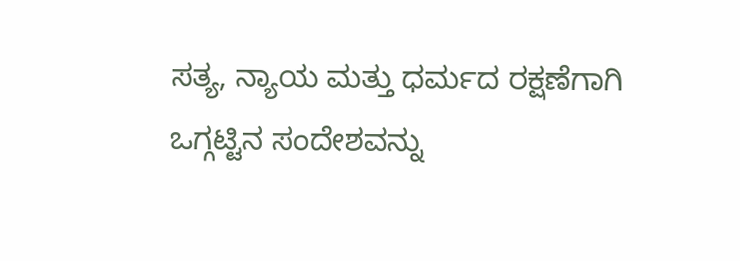ಸತ್ಯ, ನ್ಯಾಯ ಮತ್ತು ಧರ್ಮದ ರಕ್ಷಣೆಗಾಗಿ ಒಗ್ಗಟ್ಟಿನ ಸಂದೇಶವನ್ನು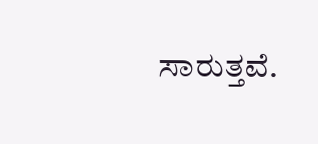ಸಾರುತ್ತವೆ.